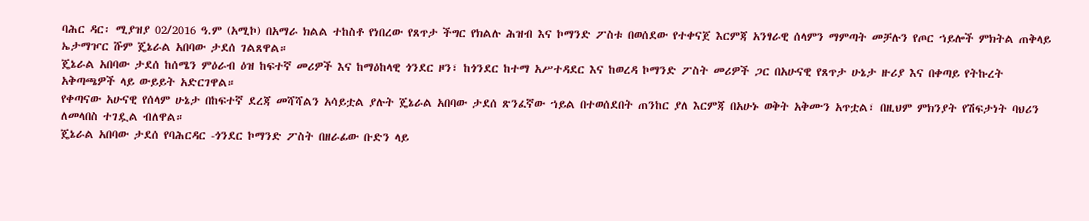ባሕር ዳር፡ ሚያዝያ 02/2016 ዓ.ም (አሚኮ) በአማራ ክልል ተከስቶ የነበረው የጸጥታ ችግር የክልሉ ሕዝብ እና ኮማንድ ፖስቱ በወሰደው የተቀናጀ እርምጃ አንፃራዊ ሰላምን ማምጣት መቻሉን የጦር ኀይሎች ምክትል ጠቅላይ ኤታማዦር ሹም ጄኔራል አበባው ታደሰ ገልጸዋል።
ጄኔራል አበባው ታደሰ ከሰሜን ምዕራብ ዕዝ ከፍተኛ መሪዎች እና ከማዕከላዊ ጎንደር ዞን፣ ከጎንደር ከተማ አሥተዳደር እና ከወረዳ ኮማንድ ፖስት መሪዎች ጋር በአሁናዊ የጸጥታ ሁኔታ ዙሪያ እና በቀጣይ የትኩረት አቅጣጫዎች ላይ ውይይት አድርገዋል።
የቀጣናው አሁናዊ የሰላም ሁኔታ በከፍተኛ ደረጃ መሻሻልን አሳይቷል ያሉት ጄኔራል አበባው ታደሰ ጽንፈኛው ኀይል በተወሰደበት ጠንከር ያለ እርምጃ በአሁኑ ወቅት አቅሙን አጥቷል፣ በዚህም ምክንያት የሽፍታነት ባህሪን ለመላበስ ተገዷል ብለዋል።
ጄኔራል አበባው ታደሰ የባሕርዳር -ጎንደር ኮማንድ ፖስት በዘራፊው ቡድን ላይ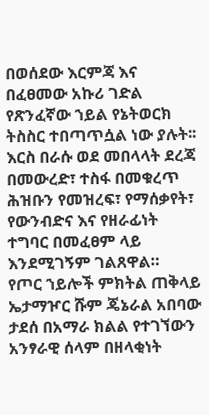በወሰደው እርምጃ እና በፈፀመው አኩሪ ገድል የጽንፈኛው ኀይል የኔትወርክ ትስስር ተበጣጥሷል ነው ያሉት፡፡ እርስ በራሱ ወደ መበላላት ደረጃ በመውረድ፣ ተስፋ በመቁረጥ ሕዝቡን የመዝረፍ፣ የማሰቃየት፣ የውንብድና እና የዘራፊነት ተግባር በመፈፀም ላይ እንደሚገኝም ገልጸዋል።
የጦር ኀይሎች ምክትል ጠቅላይ ኤታማዦር ሹም ጄኔራል አበባው ታደሰ በአማራ ክልል የተገኘውን አንፃራዊ ሰላም በዘላቂነት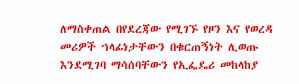ለማስቀጠል በየደረጃው የሚገኙ የዞን እና የወረዳ መሪዎች ኀላፊነታቸውን በቁርጠኝነት ሊወጡ እንደሚገባ ማሳሰባቸውን የኢፌዴሪ መከላከያ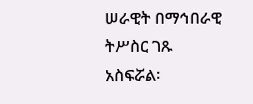ሠራዊት በማኅበራዊ ትሥስር ገጹ አስፍሯል፡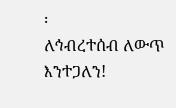፡
ለኅብረተሰብ ለውጥ እንተጋለን!